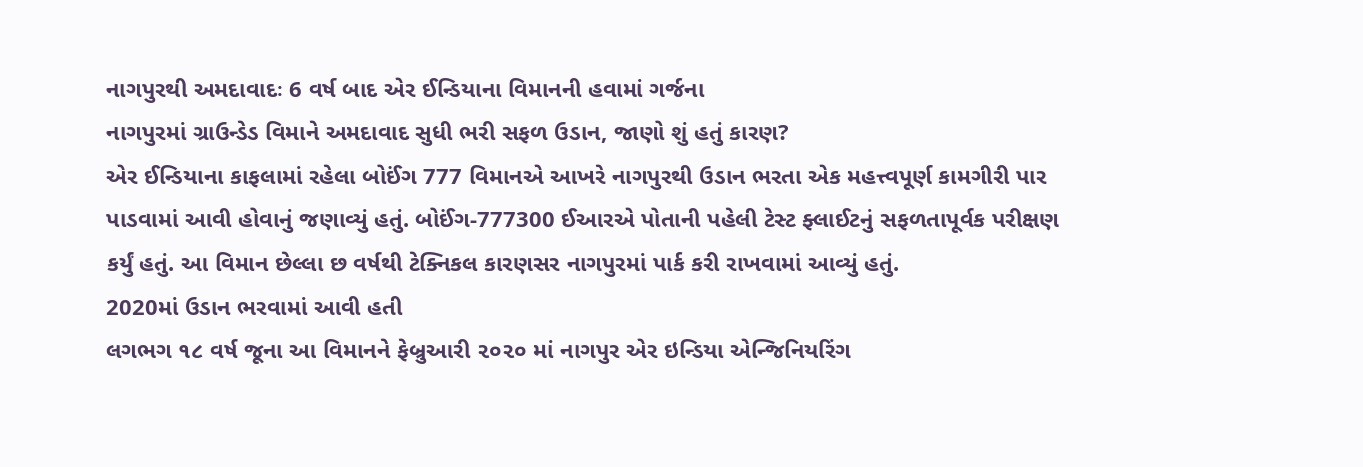નાગપુરથી અમદાવાદઃ 6 વર્ષ બાદ એર ઈન્ડિયાના વિમાનની હવામાં ગર્જના
નાગપુરમાં ગ્રાઉન્ડેડ વિમાને અમદાવાદ સુધી ભરી સફળ ઉડાન, જાણો શું હતું કારણ?
એર ઈન્ડિયાના કાફલામાં રહેલા બોઈંગ 777 વિમાનએ આખરે નાગપુરથી ઉડાન ભરતા એક મહત્ત્વપૂર્ણ કામગીરી પાર પાડવામાં આવી હોવાનું જણાવ્યું હતું. બોઈંગ-777300 ઈઆરએ પોતાની પહેલી ટેસ્ટ ફ્લાઈટનું સફળતાપૂર્વક પરીક્ષણ કર્યું હતું. આ વિમાન છેલ્લા છ વર્ષથી ટેક્નિકલ કારણસર નાગપુરમાં પાર્ક કરી રાખવામાં આવ્યું હતું.
2020માં ઉડાન ભરવામાં આવી હતી
લગભગ ૧૮ વર્ષ જૂના આ વિમાનને ફેબ્રુઆરી ૨૦૨૦ માં નાગપુર એર ઇન્ડિયા એન્જિનિયરિંગ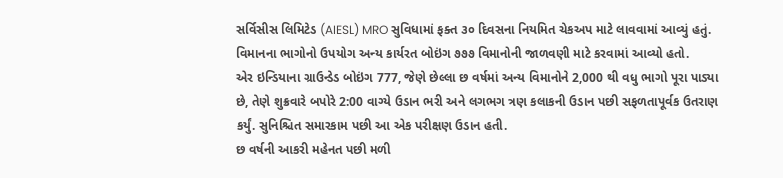સર્વિસીસ લિમિટેડ (AIESL) MRO સુવિધામાં ફક્ત ૩૦ દિવસના નિયમિત ચેકઅપ માટે લાવવામાં આવ્યું હતું. વિમાનના ભાગોનો ઉપયોગ અન્ય કાર્યરત બોઇંગ ૭૭૭ વિમાનોની જાળવણી માટે કરવામાં આવ્યો હતો.
એર ઇન્ડિયાના ગ્રાઉન્ડેડ બોઇંગ 777, જેણે છેલ્લા છ વર્ષમાં અન્ય વિમાનોને 2,000 થી વધુ ભાગો પૂરા પાડ્યા છે, તેણે શુક્રવારે બપોરે 2:00 વાગ્યે ઉડાન ભરી અને લગભગ ત્રણ કલાકની ઉડાન પછી સફળતાપૂર્વક ઉતરાણ કર્યું. સુનિશ્ચિત સમારકામ પછી આ એક પરીક્ષણ ઉડાન હતી.
છ વર્ષની આકરી મહેનત પછી મળી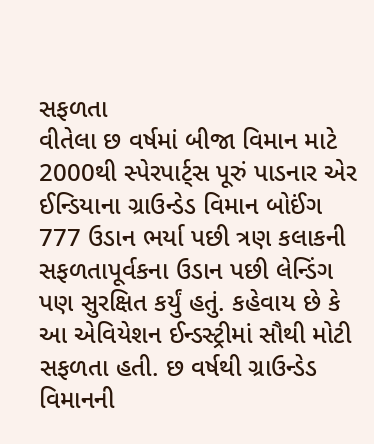સફળતા
વીતેલા છ વર્ષમાં બીજા વિમાન માટે 2000થી સ્પેરપાર્ટ્સ પૂરું પાડનાર એર ઈન્ડિયાના ગ્રાઉન્ડેડ વિમાન બોઈંગ 777 ઉડાન ભર્યા પછી ત્રણ કલાકની સફળતાપૂર્વકના ઉડાન પછી લેન્ડિંગ પણ સુરક્ષિત કર્યું હતું. કહેવાય છે કે આ એવિયેશન ઈન્ડસ્ટ્રીમાં સૌથી મોટી સફળતા હતી. છ વર્ષથી ગ્રાઉન્ડેડ વિમાનની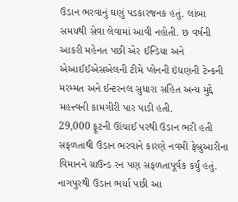ઉડાન ભરવાનું ઘણું પડકારજનક હતું. લાંબા સમયથી સેવા લેવામાં આવી નહોતી. છ વર્ષની આકરી મહેનત પછી એર ઈન્ડિયા અને એઆઈઈએસએલની ટીમે પ્લેનની ઇંધણની ટેન્કની મરમ્મત અને ઈન્ટરનલ સુધારા સહિત અન્ય મુદ્દે મહત્ત્વની કામગીરી પાર પાડી હતી.
29,000 ફૂટની ઊંચાઈ પરથી ઉડાન ભરી હતી
સફળતાથી ઉડાન ભરવાને કારણે નવમી ફેબ્રુઆરીના વિમાનને ગ્રાઉન્ડ રન પણ સફળતાપૂર્વક કર્યું હતું. નાગપુરથી ઉડાન ભર્યા પછી આ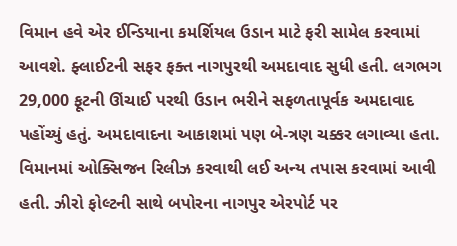વિમાન હવે એર ઈન્ડિયાના કમર્શિયલ ઉડાન માટે ફરી સામેલ કરવામાં આવશે. ફ્લાઈટની સફર ફક્ત નાગપુરથી અમદાવાદ સુધી હતી. લગભગ 29,000 ફૂટની ઊંચાઈ પરથી ઉડાન ભરીને સફળતાપૂર્વક અમદાવાદ પહોંચ્યું હતું. અમદાવાદના આકાશમાં પણ બે-ત્રણ ચક્કર લગાવ્યા હતા. વિમાનમાં ઓક્સિજન રિલીઝ કરવાથી લઈ અન્ય તપાસ કરવામાં આવી હતી. ઝીરો ફોલ્ટની સાથે બપોરના નાગપુર એરપોર્ટ પર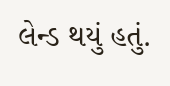લેન્ડ થયું હતું.